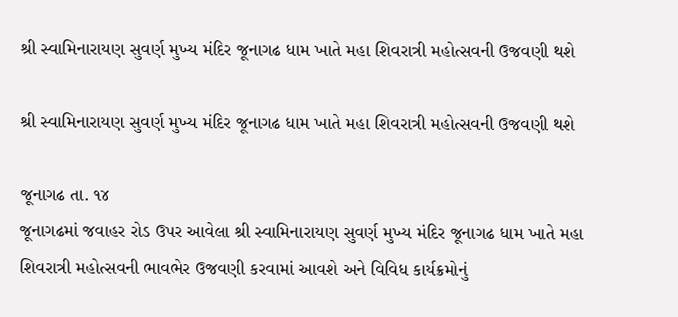શ્રી સ્વામિનારાયણ સુવર્ણ મુખ્ય મંદિર જૂનાગઢ ધામ ખાતે મહા શિવરાત્રી મહોત્સવની ઉજવણી થશે

શ્રી સ્વામિનારાયણ સુવર્ણ મુખ્ય મંદિર જૂનાગઢ ધામ ખાતે મહા શિવરાત્રી મહોત્સવની ઉજવણી થશે

જૂનાગઢ તા. ૧૪
જૂનાગઢમાં જવાહર રોડ ઉપર આવેલા શ્રી સ્વામિનારાયણ સુવર્ણ મુખ્ય મંદિર જૂનાગઢ ધામ ખાતે મહા શિવરાત્રી મહોત્સવની ભાવભેર ઉજવણી કરવામાં આવશે અને વિવિધ કાર્યક્રમોનું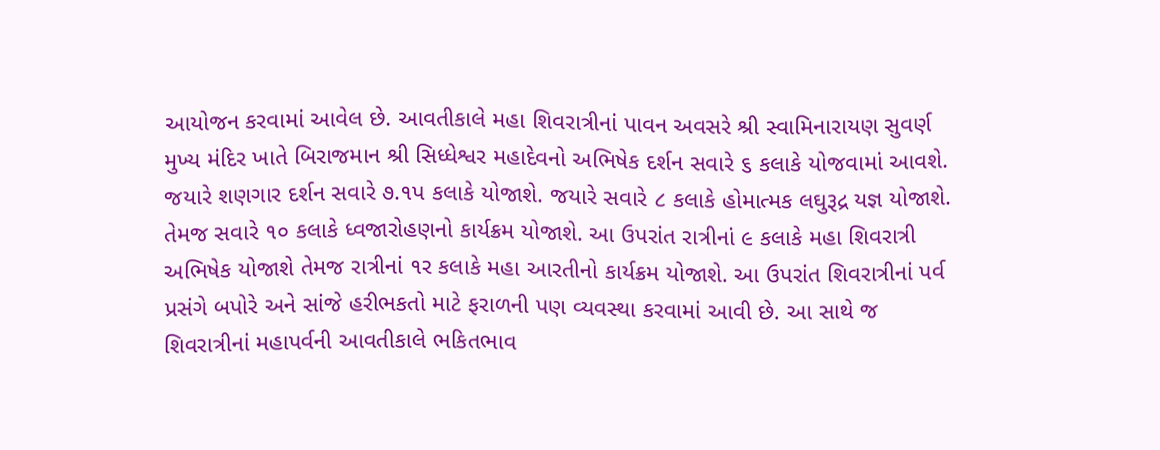આયોજન કરવામાં આવેલ છે. આવતીકાલે મહા શિવરાત્રીનાં પાવન અવસરે શ્રી સ્વામિનારાયણ સુવર્ણ મુખ્ય મંદિર ખાતે બિરાજમાન શ્રી સિધ્ધેશ્વર મહાદેવનો અભિષેક દર્શન સવારે ૬ કલાકે યોજવામાં આવશે. જયારે શણગાર દર્શન સવારે ૭.૧પ કલાકે યોજાશે. જયારે સવારે ૮ કલાકે હોમાત્મક લઘુરૂદ્ર યજ્ઞ યોજાશે. તેમજ સવારે ૧૦ કલાકે ધ્વજારોહણનો કાર્યક્રમ યોજાશે. આ ઉપરાંત રાત્રીનાં ૯ કલાકે મહા શિવરાત્રી અભિષેક યોજાશે તેમજ રાત્રીનાં ૧ર કલાકે મહા આરતીનો કાર્યક્રમ યોજાશે. આ ઉપરાંત શિવરાત્રીનાં પર્વ પ્રસંગે બપોરે અને સાંજે હરીભકતો માટે ફરાળની પણ વ્યવસ્થા કરવામાં આવી છે. આ સાથે જ શિવરાત્રીનાં મહાપર્વની આવતીકાલે ભકિતભાવ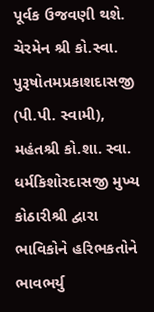પૂર્વક ઉજવણી થશે. ચેરમેન શ્રી કો.સ્વા. પુરૂષોતમપ્રકાશદાસજી (પી.પી. સ્વામી), મહંતશ્રી કો.શા. સ્વા. ધર્મકિશોરદાસજી મુખ્ય કોઠારીશ્રી દ્વારા ભાવિકોને હરિભકતોને ભાવભર્યુ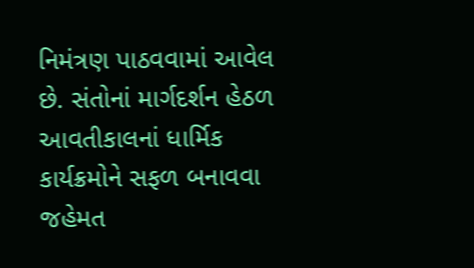નિમંત્રણ પાઠવવામાં આવેલ છે. સંતોનાં માર્ગદર્શન હેઠળ આવતીકાલનાં ધાર્મિક કાર્યક્રમોને સફળ બનાવવા જહેમત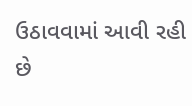ઉઠાવવામાં આવી રહી છે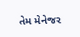તેમ મેનેજર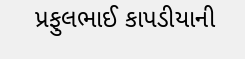પ્રફુલભાઈ કાપડીયાની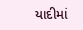યાદીમાં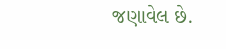જણાવેલ છે.